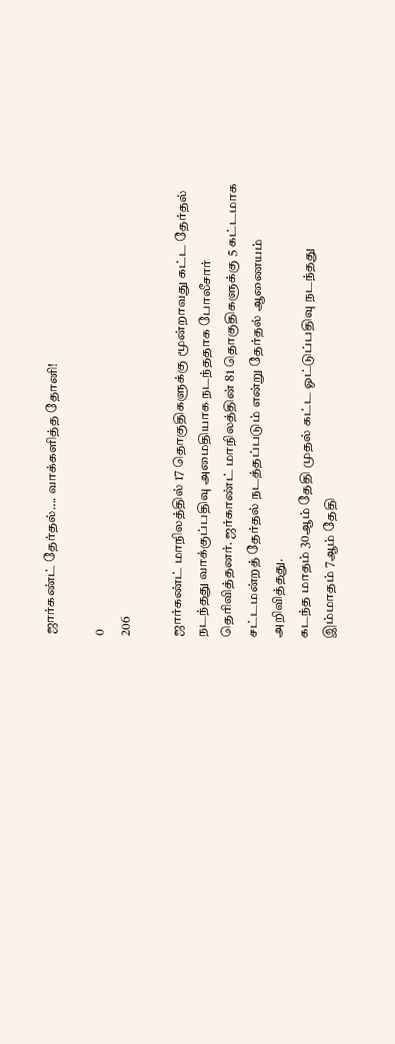ஜார்கண்ட் தேர்தல்…. வாக்களித்த தோனி!

0
206

ஜார்கண்ட் மாநிலத்தில் 17 தொகுதிகளுக்கு மூன்றாவது கட்ட தேர்தல் நடந்தது வாக்குப்பதிவு அமைதியாக நடந்ததாக போலீசார் தெரிவித்தனர். ஜர்காண்ட் மாநிலத்தின் 81 தொகுதிகளுக்கு 5 கட்டமாக சட்டமன்றத் தேர்தல் நடத்தப்படும் என்று தேர்தல் ஆணையம் அறிவித்தது.
கடந்த மாதம் 30ஆம் தேதி முதல் கட்ட ஓட்டுப்பதிவு நடந்தது இம்மாதம் 7ஆம் தேதி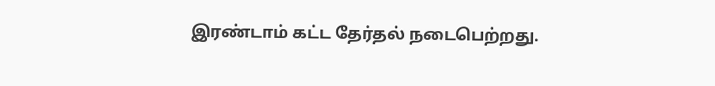இரண்டாம் கட்ட தேர்தல் நடைபெற்றது.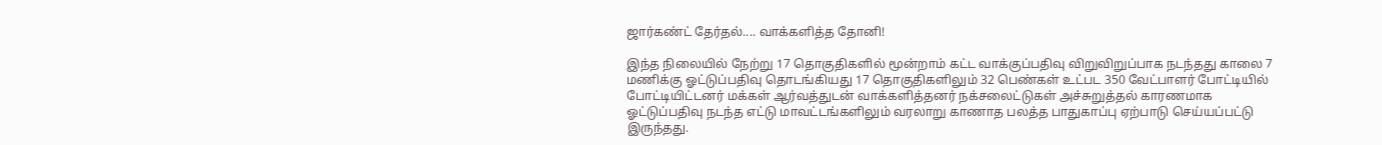ஜார்கண்ட் தேர்தல்.... வாக்களித்த தோனி!

இந்த நிலையில் நேற்று 17 தொகுதிகளில் மூன்றாம் கட்ட வாக்குப்பதிவு விறுவிறுப்பாக நடந்தது காலை 7 மணிக்கு ஓட்டுப்பதிவு தொடங்கியது 17 தொகுதிகளிலும் 32 பெண்கள் உட்பட 350 வேட்பாளர் போட்டியில் போட்டியிட்டனர் மக்கள் ஆர்வத்துடன் வாக்களித்தனர் நக்சலைட்டுகள் அச்சுறுத்தல் காரணமாக ஓட்டுப்பதிவு நடந்த எட்டு மாவட்டங்களிலும் வரலாறு காணாத பலத்த பாதுகாப்பு ஏற்பாடு செய்யப்பட்டு இருந்தது.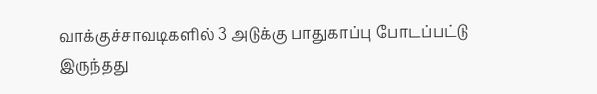வாக்குச்சாவடிகளில் 3 அடுக்கு பாதுகாப்பு போடப்பட்டு இருந்தது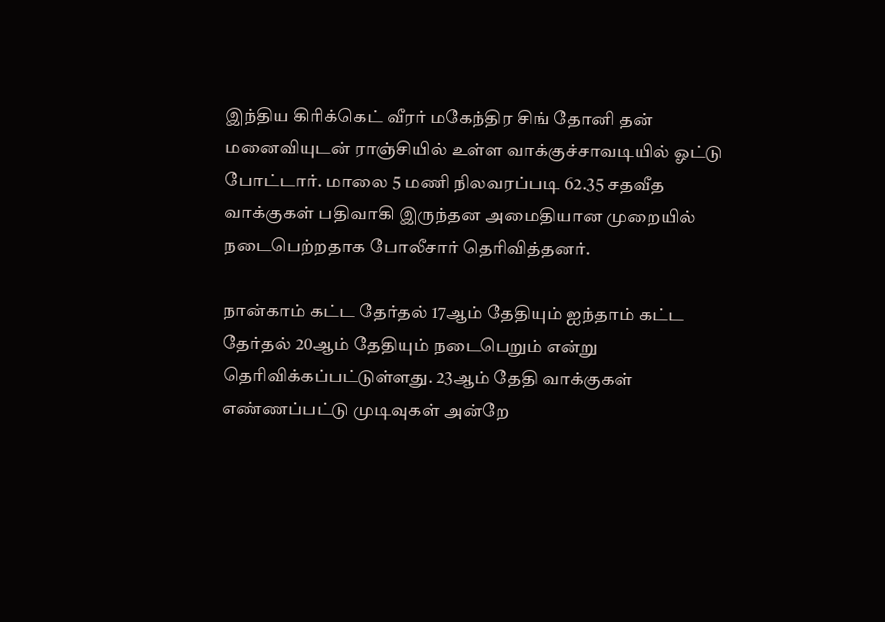இந்திய கிரிக்கெட் வீரர் மகேந்திர சிங் தோனி தன் மனைவியுடன் ராஞ்சியில் உள்ள வாக்குச்சாவடியில் ஓட்டு போட்டார். மாலை 5 மணி நிலவரப்படி 62.35 சதவீத வாக்குகள் பதிவாகி இருந்தன அமைதியான முறையில் நடைபெற்றதாக போலீசார் தெரிவித்தனர்.

நான்காம் கட்ட தேர்தல் 17ஆம் தேதியும் ஐந்தாம் கட்ட தேர்தல் 20ஆம் தேதியும் நடைபெறும் என்று தெரிவிக்கப்பட்டுள்ளது. 23ஆம் தேதி வாக்குகள் எண்ணப்பட்டு முடிவுகள் அன்றே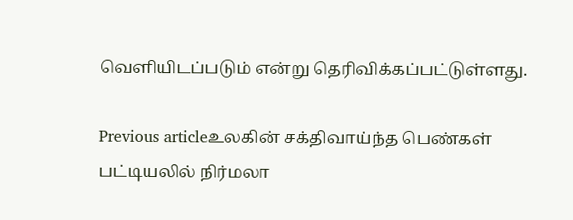வெளியிடப்படும் என்று தெரிவிக்கப்பட்டுள்ளது.

Previous articleஉலகின் சக்திவாய்ந்த பெண்கள் பட்டியலில் நிர்மலா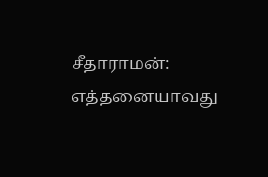சீதாராமன்: எத்தனையாவது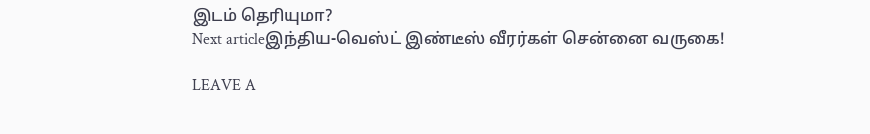இடம் தெரியுமா?
Next articleஇந்திய-வெஸ்ட் இண்டீஸ் வீரர்கள் சென்னை வருகை!

LEAVE A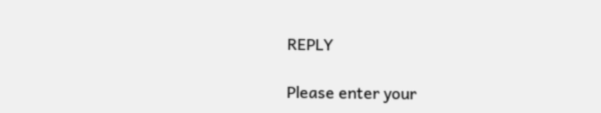REPLY

Please enter your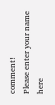comment!
Please enter your name here